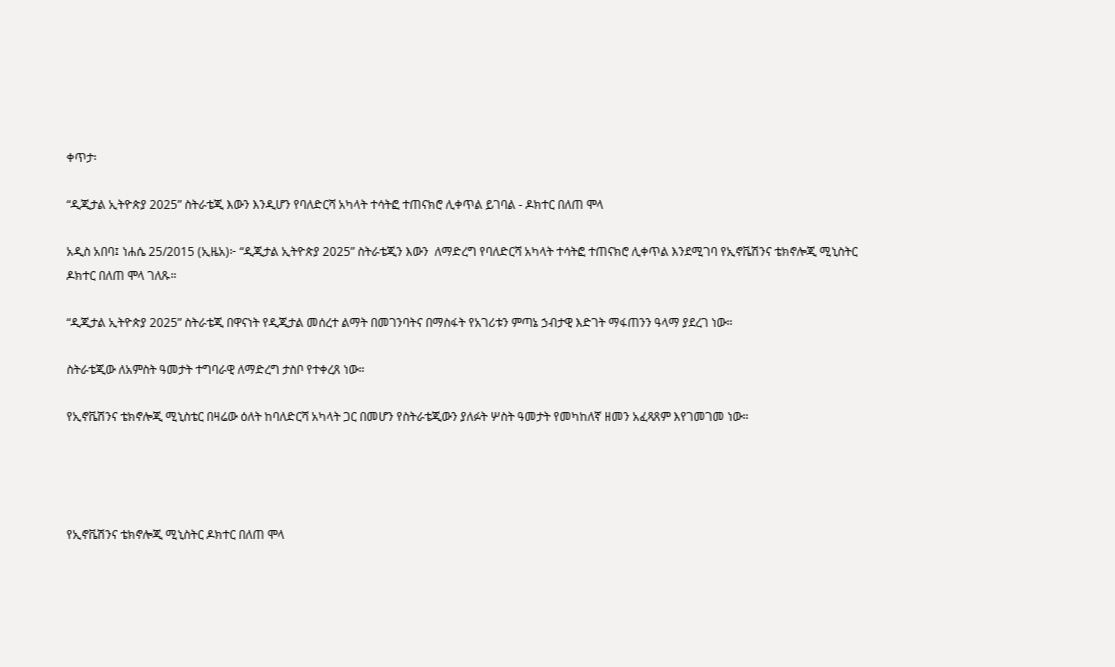ቀጥታ፡

“ዲጂታል ኢትዮጵያ 2025” ስትራቴጂ እውን እንዲሆን የባለድርሻ አካላት ተሳትፎ ተጠናክሮ ሊቀጥል ይገባል - ዶክተር በለጠ ሞላ

አዲስ አበባ፤ ነሐሴ 25/2015 (ኢዜአ)፦ “ዲጂታል ኢትዮጵያ 2025” ስትራቴጂን እውን  ለማድረግ የባለድርሻ አካላት ተሳትፎ ተጠናክሮ ሊቀጥል እንደሚገባ የኢኖቬሽንና ቴክኖሎጂ ሚኒስትር ዶክተር በለጠ ሞላ ገለጹ።

“ዲጂታል ኢትዮጵያ 2025” ስትራቴጂ በዋናነት የዲጂታል መሰረተ ልማት በመገንባትና በማስፋት የአገሪቱን ምጣኔ ኃብታዊ እድገት ማፋጠንን ዓላማ ያደረገ ነው።

ስትራቴጂው ለአምስት ዓመታት ተግባራዊ ለማድረግ ታስቦ የተቀረጸ ነው።

የኢኖቬሽንና ቴክኖሎጂ ሚኒስቴር በዛሬው ዕለት ከባለድርሻ አካላት ጋር በመሆን የስትራቴጂውን ያለፉት ሦስት ዓመታት የመካከለኛ ዘመን አፈጻጸም እየገመገመ ነው።




የኢኖቬሽንና ቴክኖሎጂ ሚኒስትር ዶክተር በለጠ ሞላ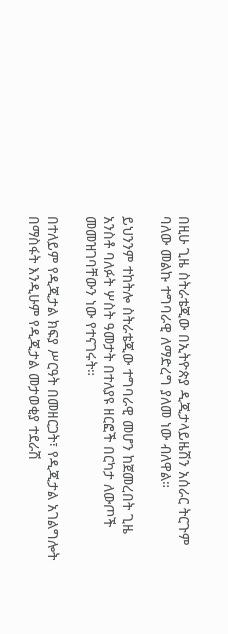በዚሁ ጊዜ ስትራቴጂው በኢትዮጵያ ዲጂታላይዜሽን አሰራር ትርጉም ባለው መልኩ ተግባራዊ ለማድረግ ያለመ ነው ብለዋል።

ይህንንም ተከትሎ ስትራቴጂው ተግባራዊ መሆን ከጀመረበት ጊዜ አንስቶ ባለፉት ሦስት ዓመታት በተለያዩ ዘርፎች በርካታ ለውጦች መመዝገባቸውን ነው የተናገሩት።

በተለይም የዲጂታል ክፍያ ሥርዓት በመዘርጋት፣ የዲጂታል አገልግሎት በማስፋት እንዲሁም የዲጂታል መታወቂያ ተደራሽ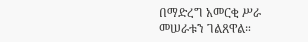በማድረግ አመርቂ ሥራ መሠራቱን ገልጸዋል።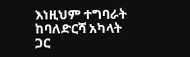እነዚህም ተግባራት ከባለድርሻ አካላት ጋር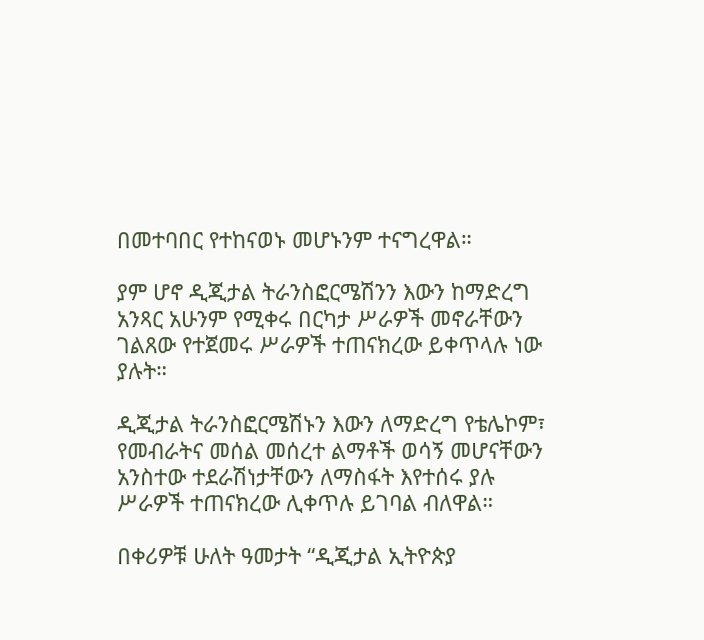በመተባበር የተከናወኑ መሆኑንም ተናግረዋል።

ያም ሆኖ ዲጂታል ትራንስፎርሜሽንን እውን ከማድረግ አንጻር አሁንም የሚቀሩ በርካታ ሥራዎች መኖራቸውን ገልጸው የተጀመሩ ሥራዎች ተጠናክረው ይቀጥላሉ ነው ያሉት።

ዲጂታል ትራንስፎርሜሽኑን እውን ለማድረግ የቴሌኮም፣ የመብራትና መሰል መሰረተ ልማቶች ወሳኝ መሆናቸውን አንስተው ተደራሽነታቸውን ለማስፋት እየተሰሩ ያሉ ሥራዎች ተጠናክረው ሊቀጥሉ ይገባል ብለዋል።

በቀሪዎቹ ሁለት ዓመታት “ዲጂታል ኢትዮጵያ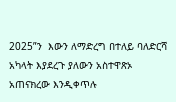2025”ን  እውን ለማድረግ በተለይ ባለድርሻ አካላት እያደረጉ ያለውን አስተዋጽኦ አጠናክረው እንዲቀጥሉ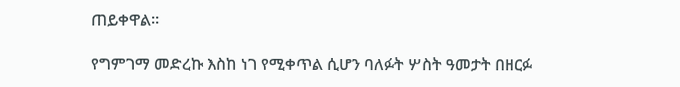ጠይቀዋል።

የግምገማ መድረኩ እስከ ነገ የሚቀጥል ሲሆን ባለፉት ሦስት ዓመታት በዘርፉ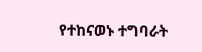የተከናወኑ ተግባራት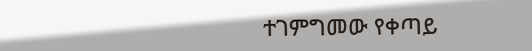ተገምግመው የቀጣይ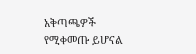አቅጣጫዎች የሚቀመጡ ይሆናል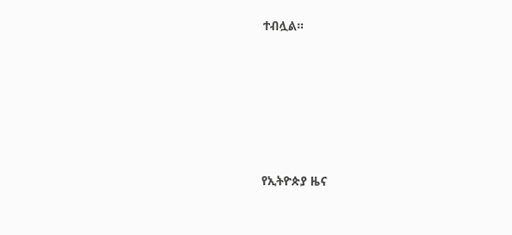ተብሏል።









የኢትዮጵያ ዜና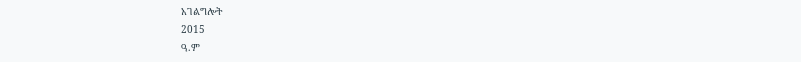አገልግሎት
2015
ዓ.ም